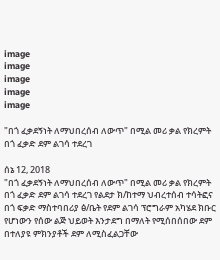image
image
image
image
image

"በጎ ፈቃደኝነት ለማህበረሰብ ለውጥ" በሚል መሪ ቃል የክረምት በጎ ፈቃድ ደም ልገሳ ተደረገ

ሰኔ 12, 2018
"በጎ ፈቃደኝነት ለማህበረሰብ ለውጥ" በሚል መሪ ቃል የክረምት በጎ ፈቃድ ደም ልገሳ ተደረገ የልደታ ክ/ከተማ ህብረተሰብ ተሳትፎና በጎ ፍቃድ ማስተባበሪያ ፅ/ቤት የደም ልገሳ ፕሮግራም አካሄደ ክቡር የሆነውን የሰው ልጅ ህይወት እንታደግ በማለት የሚሰበሰበው ደም በተለያዩ ምክንያቶች ደም ለሚስፈልጋቸው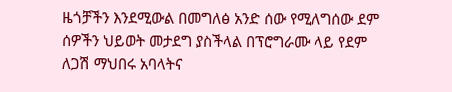ዜጎቻችን እንደሚውል በመግለፅ አንድ ሰው የሚለግሰው ደም ሰዎችን ህይወት መታደግ ያስችላል በፕሮግራሙ ላይ የደም ለጋሽ ማህበሩ አባላትና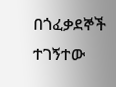በጎፈቃደኞች ተገኝተው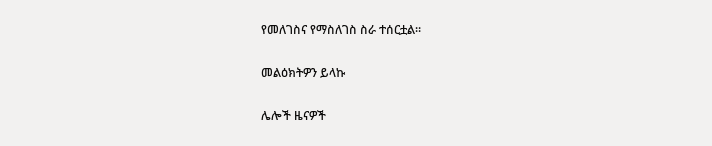የመለገስና የማስለገስ ስራ ተሰርቷል።

መልዕክትዎን ይላኩ

ሌሎች ዜናዎች